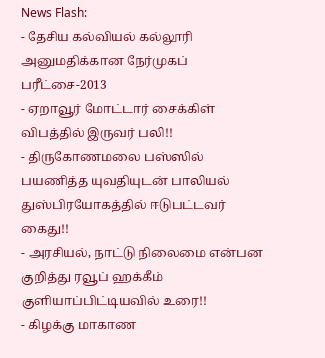News Flash:
- தேசிய கல்வியல் கல்லூரி அனுமதிக்கான நேர்முகப் பரீட்சை-2013
- ஏறாவூர் மோட்டார் சைக்கிள் விபத்தில் இருவர் பலி!!
- திருகோணமலை பஸ்ஸில் பயணித்த யுவதியுடன் பாலியல் துஸ்பிரயோகத்தில் ஈடுபட்டவர் கைது!!
- அரசியல், நாட்டு நிலைமை என்பன குறித்து ரவூப் ஹக்கீம் குளியாப்பிட்டியவில் உரை!!
- கிழக்கு மாகாண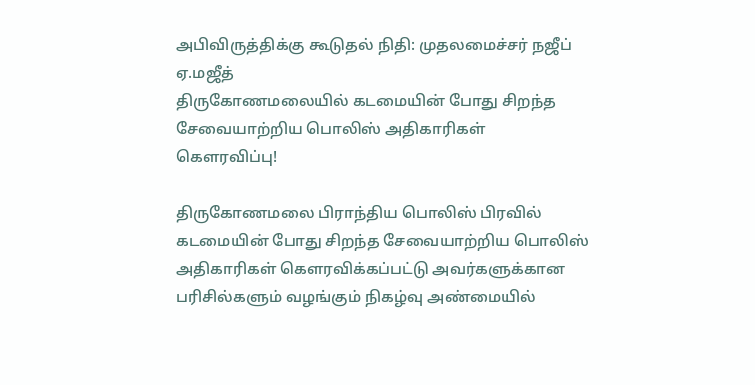அபிவிருத்திக்கு கூடுதல் நிதி: முதலமைச்சர் நஜீப் ஏ.மஜீத்
திருகோணமலையில் கடமையின் போது சிறந்த சேவையாற்றிய பொலிஸ் அதிகாரிகள் கௌரவிப்பு!

திருகோணமலை பிராந்திய பொலிஸ் பிரவில் கடமையின் போது சிறந்த சேவையாற்றிய பொலிஸ் அதிகாரிகள் கௌரவிக்கப்பட்டு அவர்களுக்கான பரிசில்களும் வழங்கும் நிகழ்வு அண்மையில்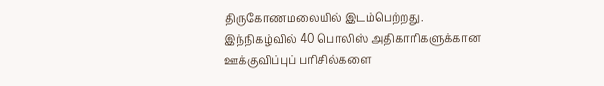திருகோணமலையில் இடம்பெற்றது.
இந்நிகழ்வில் 40 பொலிஸ் அதிகாரிகளுக்கான ஊக்குவிப்புப் பரிசில்களை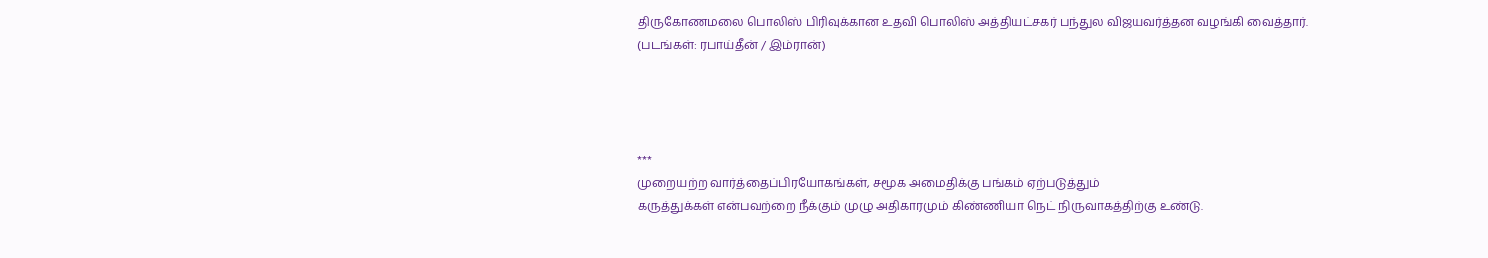திருகோணமலை பொலிஸ் பிரிவுக்கான உதவி பொலிஸ் அத்தியட்சகர் பந்துல விஜயவர்த்தன வழங்கி வைத்தார்.
(படங்கள்: ரபாய்தீன் / இம்ரான்)




***
முறையற்ற வார்த்தைப்பிரயோகங்கள், சமூக அமைதிக்கு பங்கம் ஏற்படுத்தும்
கருத்துக்கள் என்பவற்றை நீக்கும் முழு அதிகாரமும் கிண்ணியா நெட் நிருவாகத்திற்கு உண்டு.